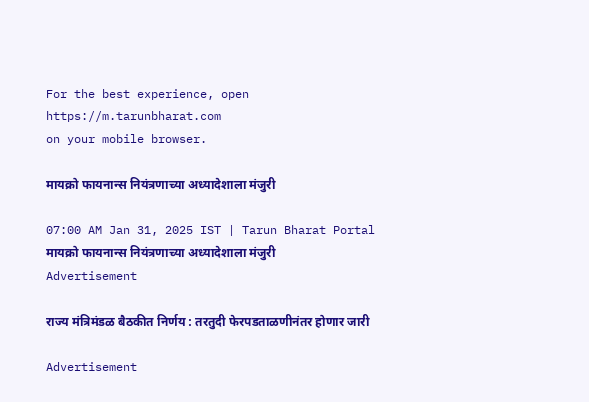For the best experience, open
https://m.tarunbharat.com
on your mobile browser.

मायक्रो फायनान्स नियंत्रणाच्या अध्यादेशाला मंजुरी

07:00 AM Jan 31, 2025 IST | Tarun Bharat Portal
मायक्रो फायनान्स नियंत्रणाच्या अध्यादेशाला मंजुरी
Advertisement

राज्य मंत्रिमंडळ बैठकीत निर्णय : तरतुदी फेरपडताळणीनंतर होणार जारी

Advertisement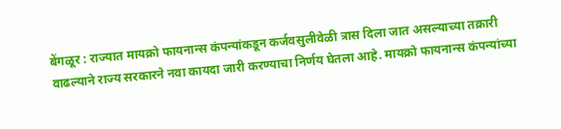बेंगळूर : राज्यात मायक्रो फायनान्स कंपन्यांकडून कर्जवसुलीवेळी त्रास दिला जात असल्याच्या तक्रारी वाढल्याने राज्य सरकारने नवा कायदा जारी करण्याचा निर्णय घेतला आहे. मायक्रो फायनान्स कंपन्यांच्या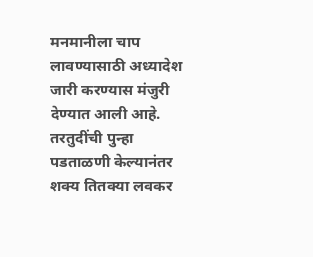मनमानीला चाप लावण्यासाठी अध्यादेश जारी करण्यास मंजुरी देण्यात आली आहे. तरतुदींची पुन्हा पडताळणी केल्यानंतर शक्य तितक्या लवकर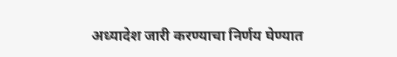अध्यादेश जारी करण्याचा निर्णय घेण्यात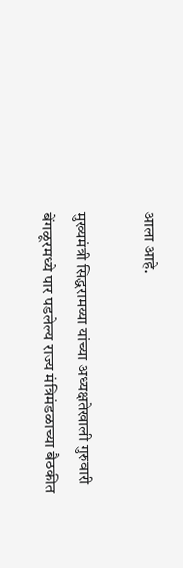आला आहे.

मुख्यमंत्री सिद्धरामय्या यांच्या अध्यक्षतेखाली गुरुवारी बेंगळूरमध्ये पार पडलेल्य राज्य मंत्रिमंडळाच्या बैठकीत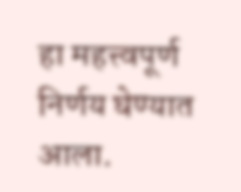हा महत्त्वपूर्ण निर्णय घेण्यात आला.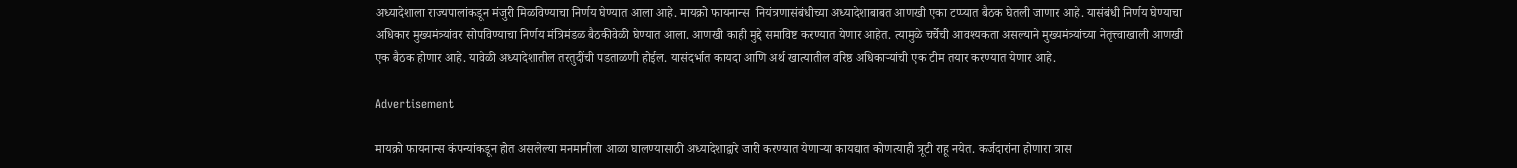अध्यादेशाला राज्यपालांकडून मंजुरी मिळविण्याचा निर्णय घेण्यात आला आहे. मायक्रो फायनान्स  नियंत्रणासंबंधीच्या अध्यादेशाबाबत आणखी एका टप्प्यात बैठक घेतली जाणार आहे. यासंबंधी निर्णय घेण्याचा अधिकार मुख्यमंत्र्यांवर सोपविण्याचा निर्णय मंत्रिमंडळ बैठकीवेळी घेण्यात आला. आणखी काही मुद्दे समाविष्ट करण्यात येणार आहेत. त्यामुळे चर्चेची आवश्यकता असल्याने मुख्यमंत्र्यांच्या नेतृत्त्वाखाली आणखी एक बैठक होणार आहे. यावेळी अध्यादेशातील तरतुदींची पडताळणी होईल. यासंदर्भात कायदा आणि अर्थ खात्यातील वरिष्ठ अधिकाऱ्यांची एक टीम तयार करण्यात येणार आहे.

Advertisement

मायक्रो फायनान्स कंपन्यांकडून होत असलेल्या मनमानीला आळा घालण्यासाठी अध्यादेशाद्वारे जारी करण्यात येणाऱ्या कायद्यात कोणत्याही त्रूटी राहू नयेत. कर्जदारांना होणारा त्रास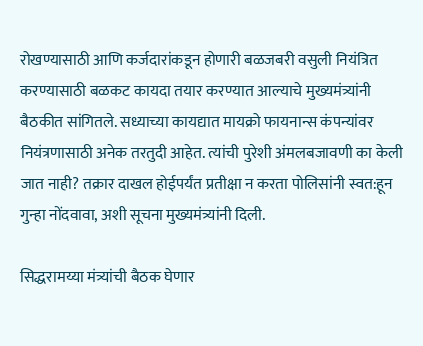रोखण्यासाठी आणि कर्जदारांकडून होणारी बळजबरी वसुली नियंत्रित करण्यासाठी बळकट कायदा तयार करण्यात आल्याचे मुख्यमंत्र्यांनी बैठकीत सांगितले. सध्याच्या कायद्यात मायक्रो फायनान्स कंपन्यांवर नियंत्रणासाठी अनेक तरतुदी आहेत. त्यांची पुरेशी अंमलबजावणी का केली जात नाही? तक्रार दाखल होईपर्यंत प्रतीक्षा न करता पोलिसांनी स्वत:हून गुन्हा नोंदवावा, अशी सूचना मुख्यमंत्र्यांनी दिली.

सिद्धरामय्या मंत्र्यांची बैठक घेणार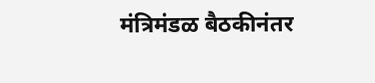मंत्रिमंडळ बैठकीनंतर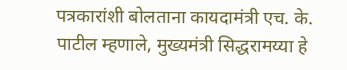पत्रकारांशी बोलताना कायदामंत्री एच. के. पाटील म्हणाले, मुख्यमंत्री सिद्धरामय्या हे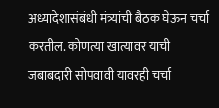अध्यादेशासंबंधी मंत्र्यांची बैठक घेऊन चर्चा करतील. कोणत्या खात्यावर याची जबाबदारी सोपवावी यावरही चर्चा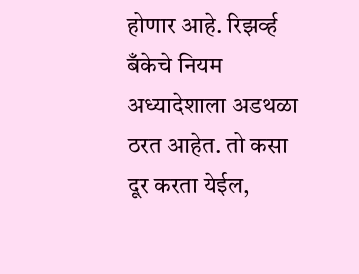होणार आहे. रिझर्व्ह बँकेचे नियम अध्यादेशाला अडथळा ठरत आहेत. तो कसा दूर करता येईल,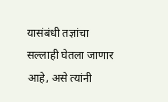यासंबंधी तज्ञांचा सल्लाही घेतला जाणार आहे, असे त्यांनी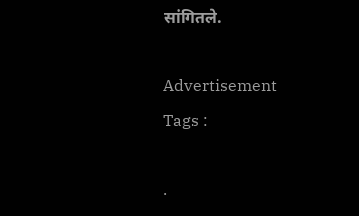सांगितले.

Advertisement
Tags :

.